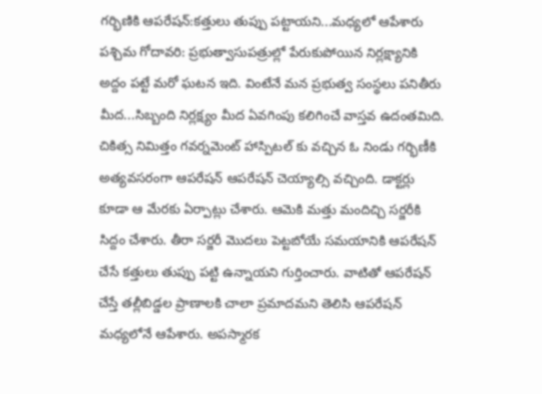గర్భిణికి ఆపరేషన్:కత్తులు తుప్పు పట్టాయని...మధ్యలో ఆపేశారు
పశ్చిమ గోదావరి: ప్రభుత్వాసుపత్రుల్లో పేరుకుపోయిన నిర్లక్ష్యానికి అద్దం పట్టే మరో ఘటన ఇది. వింటేనే మన ప్రభుత్వ సంస్థలు పనితీరు మీద...సిబ్బంది నిర్లక్ష్యం మీద ఏవగింపు కలిగించే వాస్తవ ఉదంతమిది.
చికిత్స నిమిత్తం గవర్నమెంట్ హాస్పిటల్ కు వచ్చిన ఓ నిండు గర్భిణీకి అత్యవసరంగా ఆపరేషన్ ఆపరేషన్ చెయ్యాల్సి వచ్చింది. డాక్టర్లు కూడా ఆ మేరకు ఏర్పాట్లు చేశారు. ఆమెకి మత్తు మందిచ్చి సర్జరీకి సిద్దం చేశారు. తీరా సర్జరీ మొదలు పెట్టబోయే సమయానికి ఆపరేషన్ చేసే కత్తులు తుప్పు పట్టి ఉన్నాయని గుర్తించారు. వాటితో ఆపరేషన్ చేస్తే తల్లీబిడ్డల ప్రాణాలకి చాలా ప్రమాదమని తెలిసి ఆపరేషన్ మధ్యలోనే ఆపేశారు. అపస్మారక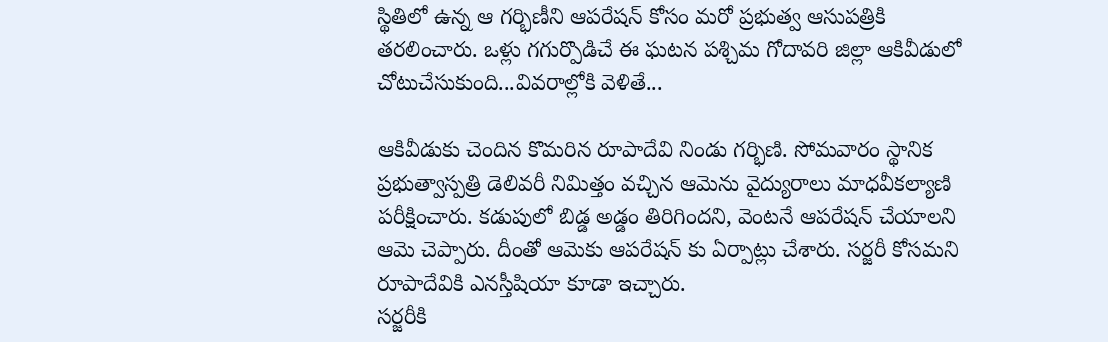స్థితిలో ఉన్న ఆ గర్భిణీని ఆపరేషన్ కోసం మరో ప్రభుత్వ ఆసుపత్రికి తరలించారు. ఒళ్లు గగుర్పొడిచే ఈ ఘటన పశ్చిమ గోదావరి జిల్లా ఆకివీడులో చోటుచేసుకుంది...వివరాల్లోకి వెళితే...

ఆకివీడుకు చెందిన కొమరిన రూపాదేవి నిండు గర్భిణి. సోమవారం స్థానిక ప్రభుత్వాస్పత్రి డెలివరీ నిమిత్తం వచ్చిన ఆమెను వైద్యురాలు మాధవీకల్యాణి పరీక్షించారు. కడుపులో బిడ్డ అడ్డం తిరిగిందని, వెంటనే ఆపరేషన్ చేయాలని ఆమె చెప్పారు. దీంతో ఆమెకు ఆపరేషన్ కు ఏర్పాట్లు చేశారు. సర్జరీ కోసమని
రూపాదేవికి ఎనస్తీషియా కూడా ఇచ్చారు.
సర్జరీకి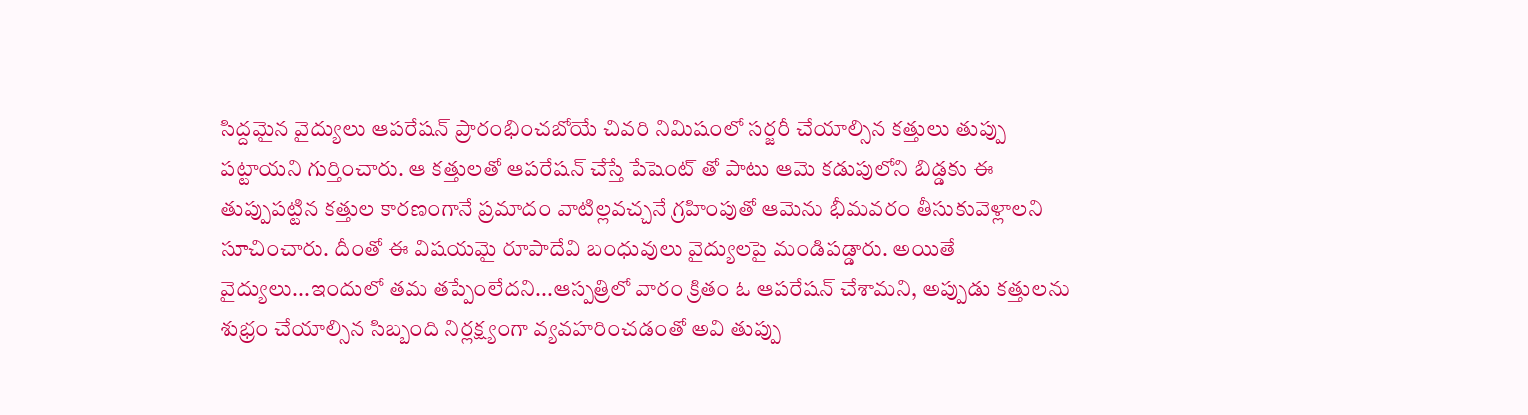సిద్దమైన వైద్యులు ఆపరేషన్ ప్రారంభించబోయే చివరి నిమిషంలో సర్జరీ చేయాల్సిన కత్తులు తుప్పు పట్టాయని గుర్తించారు. ఆ కత్తులతో ఆపరేషన్ చేస్తే పేషెంట్ తో పాటు ఆమె కడుపులోని బిడ్డకు ఈ తుప్పుపట్టిన కత్తుల కారణంగానే ప్రమాదం వాటిల్లవచ్చనే గ్రహింపుతో ఆమెను భీమవరం తీసుకువెళ్లాలని సూచించారు. దీంతో ఈ విషయమై రూపాదేవి బంధువులు వైద్యులపై మండిపడ్డారు. అయితే వైద్యులు...ఇందులో తమ తప్పేంలేదని...ఆస్పత్రిలో వారం క్రితం ఓ ఆపరేషన్ చేశామని, అప్పుడు కత్తులను శుభ్రం చేయాల్సిన సిబ్బంది నిర్లక్ష్యంగా వ్యవహరించడంతో అవి తుప్పు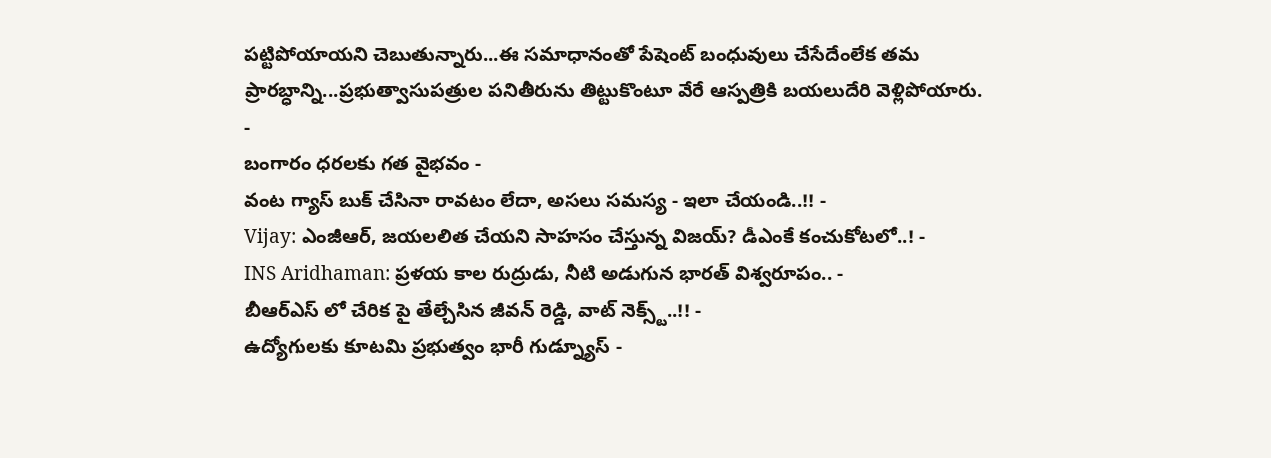పట్టిపోయాయని చెబుతున్నారు...ఈ సమాధానంతో పేషెంట్ బంధువులు చేసేదేంలేక తమ ప్రారబ్ధాన్ని...ప్రభుత్వాసుపత్రుల పనితీరును తిట్టుకొంటూ వేరే ఆస్పత్రికి బయలుదేరి వెళ్లిపోయారు.
-
బంగారం ధరలకు గత వైభవం -
వంట గ్యాస్ బుక్ చేసినా రావటం లేదా, అసలు సమస్య - ఇలా చేయండి..!! -
Vijay: ఎంజీఆర్, జయలలిత చేయని సాహసం చేస్తున్న విజయ్? డీఎంకే కంచుకోటలో..! -
INS Aridhaman: ప్రళయ కాల రుద్రుడు, నీటి అడుగున భారత్ విశ్వరూపం.. -
బీఆర్ఎస్ లో చేరిక పై తేల్చేసిన జీవన్ రెడ్డి, వాట్ నెక్స్ట్..!! -
ఉద్యోగులకు కూటమి ప్రభుత్వం భారీ గుడ్న్యూస్ -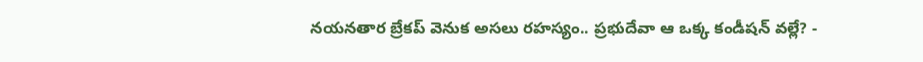నయనతార బ్రేకప్ వెనుక అసలు రహస్యం.. ప్రభుదేవా ఆ ఒక్క కండీషన్ వల్లే? -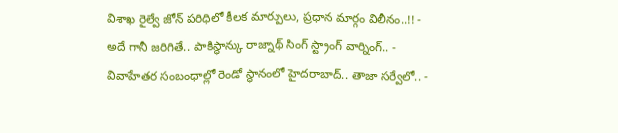విశాఖ రైల్వే జోన్ పరిధిలో కీలక మార్పులు, ప్రధాన మార్గం విలీనం..!! -
అదే గానీ జరిగితే.. పాకిస్థాన్కు రాజ్నాథ్ సింగ్ స్ట్రాంగ్ వార్నింగ్.. -
వివాహేతర సంబంధాల్లో రెండో స్థానంలో హైదరాబాద్.. తాజా సర్వేలో.. -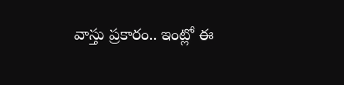వాస్తు ప్రకారం.. ఇంట్లో ఈ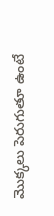మొక్కలు పెరుగుతూ ఉంటే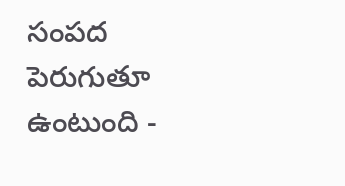సంపద పెరుగుతూ ఉంటుంది -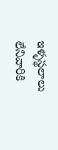ఇళ్ళస్థలాలు లేనివారికి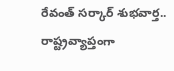రేవంత్ సర్కార్ శుభవార్త.. రాష్ట్రవ్యాప్తంగా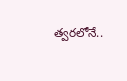త్వరలోనే..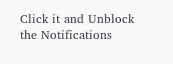Click it and Unblock the Notifications